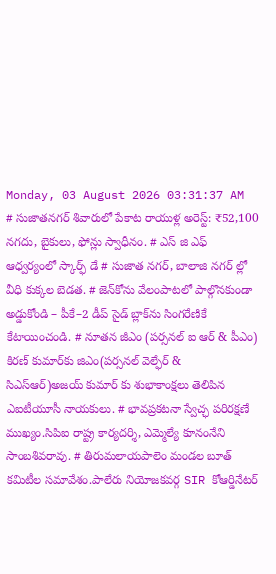Monday, 03 August 2026 03:31:37 AM
# సుజాతనగర్ శివారులో పేకాట రాయుళ్ల అరెస్ట్: ₹52,100 నగదు, బైకులు, ఫోన్లు స్వాధీనం. # ఎస్ జి ఎఫ్ ఆధ్వర్యంలో స్కార్ఫ్ డే # సుజాత నగర్, బాలాజి నగర్ ల్లో వీధి కుక్కల బెడత. # జెన్‌కోను వేలంపాటలో పాల్గొనకుండా అడ్డుకోండి – పీకే–2 డీప్ సైడ్ బ్లాక్‌ను సింగరేణికే కేటాయించండి. # నూతన జీఎం (పర్సనల్ ఐ ఆర్ & పీఎం) కిరణ్ కుమార్‌కు జిఎం(పర్సనల్ వెల్ఫేర్ & సిఎస్ఆర్)అజయ్ కుమార్ కు శుభాకాంక్షలు తెలిపిన ఎఐటీయూసీ నాయకులు. # భావప్రకటనా స్వేచ్ఛ పరిరక్షణే ముఖ్యం.సిపిఐ రాష్ట్ర కార్యదర్శి, ఎమ్మెల్యే కూనంనేని సాంబశివరావు. # తిరుమలాయపాలెం మండల బూత్ కమిటీల సమావేశం.పాలేరు నియోజకవర్గ SIR కోఆర్డినేటర్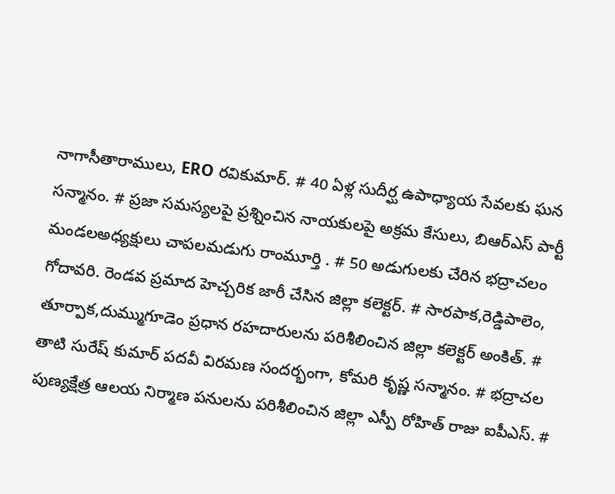నాగాసీతారాములు, ERO రవికుమార్. # 40 ఏళ్ల సుదీర్ఘ ఉపాధ్యాయ సేవలకు ఘన సన్మానం. # ప్రజా సమస్యలపై ప్రశ్నించిన నాయకులపై అక్రమ కేసులు, బిఆర్ఎస్ పార్టీ మండలఅధ్యక్షులు చాపలమడుగు రాంమూర్తి . # 50 అడుగులకు చేరిన భద్రాచలం గోదావరి. రెండవ ప్రమాద హెచ్చరిక జారీ చేసిన జిల్లా కలెక్టర్. # సారపాక,రెడ్డిపాలెం, తూర్పాక,దుమ్ముగూడెం ప్రధాన రహదారులను పరిశీలించిన జిల్లా కలెక్టర్ అంకిత్. # తాటి సురేష్ కుమార్ పదవీ విరమణ సందర్భంగా, కోమరి కృష్ణ సన్మానం. # భద్రాచల పుణ్యక్షేత్ర ఆలయ నిర్మాణ పనులను పరిశీలించిన జిల్లా ఎస్పీ రోహిత్ రాజు ఐపీఎస్. #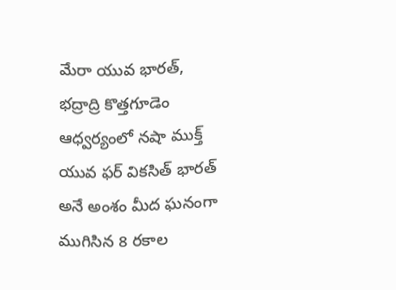మేరా యువ భారత్, భద్రాద్రి కొత్తగూడెం ఆధ్వర్యంలో నషా ముక్త్ యువ ఫర్ వికసిత్ భారత్ అనే అంశం మీద ఘనంగా ముగిసిన 8 రకాల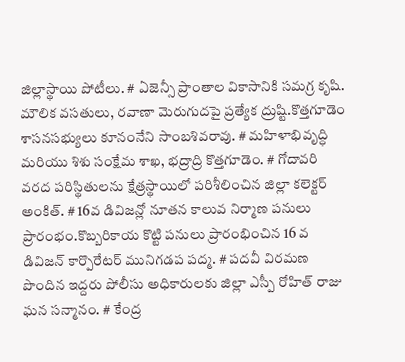జిల్లాస్థాయి పోటీలు. # ఏజెన్సీ ప్రాంతాల వికాసానికి సమగ్ర కృషి. మౌలిక వసతులు, రవాణా మెరుగుదపై ప్రత్యేక ద్రుష్టి.కొత్తగూడెం శాసనసభ్యులు కూనంనేని సాంబశివరావు. # మహిళాభివృద్ధి మరియు శిశు సంక్షేమ శాఖ, భద్రాద్రి కొత్తగూడెం. # గోదావరి వరద పరిస్థితులను క్షేత్రస్థాయిలో పరిశీలించిన జిల్లా కలెక్టర్ అంకిత్. # 16వ డివిజన్లో నూతన కాలువ నిర్మాణ పనులు ప్రారంభం.కొబ్బరికాయ కొట్టి పనులు ప్రారంభించిన 16 వ డివిజన్ కార్పొరేటర్ మునిగడప పద్మ. # పదవీ విరమణ పొందిన ఇద్దరు పోలీసు అధికారులకు జిల్లా ఎస్పీ రోహిత్ రాజు ఘన సన్మానం. # కేంద్ర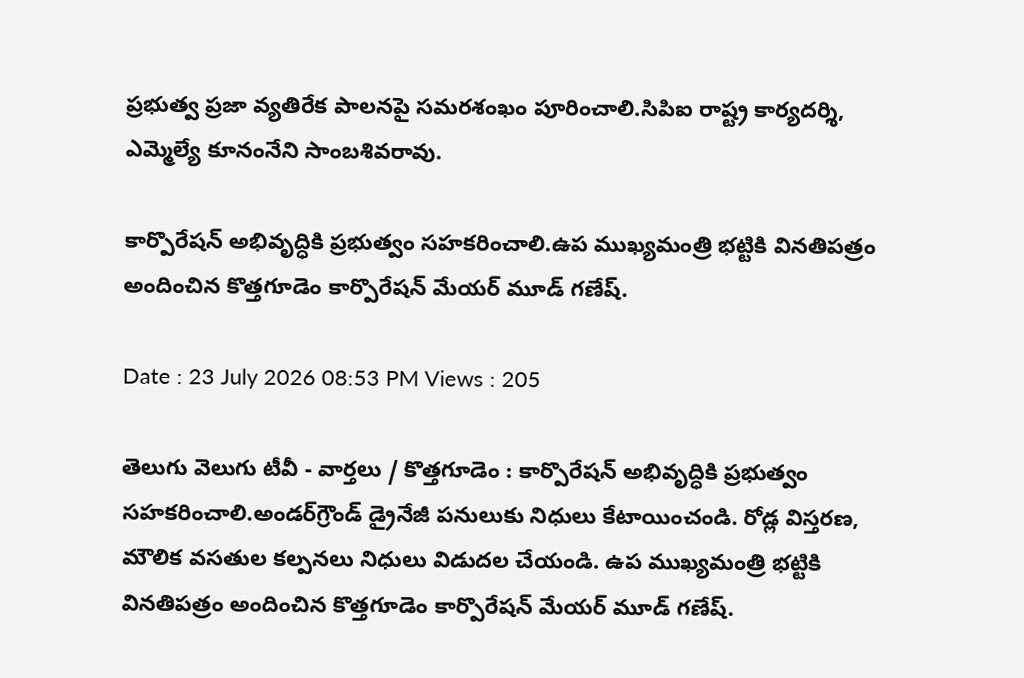ప్రభుత్వ ప్రజా వ్యతిరేక పాలనపై సమరశంఖం పూరించాలి.సిపిఐ రాష్ట్ర కార్యదర్శి, ఎమ్మెల్యే కూనంనేని సాంబశివరావు.

కార్పొరేషన్ అభివృద్ధికి ప్రభుత్వం సహకరించాలి.ఉప ముఖ్యమంత్రి భట్టికి వినతిపత్రం అందించిన కొత్తగూడెం కార్పొరేషన్ మేయర్ మూడ్ గణేష్.

Date : 23 July 2026 08:53 PM Views : 205

తెలుగు వెలుగు టీవీ - వార్తలు / కొత్తగూడెం : కార్పొరేషన్ అభివృద్ధికి ప్రభుత్వం సహకరించాలి.అండర్‌గ్రౌండ్ డ్రైనేజీ పనులుకు నిధులు కేటాయించండి. రోడ్ల విస్తరణ, మౌలిక వసతుల కల్పనలు నిధులు విడుదల చేయండి. ఉప ముఖ్యమంత్రి భట్టికి వినతిపత్రం అందించిన కొత్తగూడెం కార్పొరేషన్ మేయర్ మూడ్ గణేష్.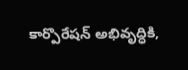కార్పొరేషన్ అభివృద్ధికి,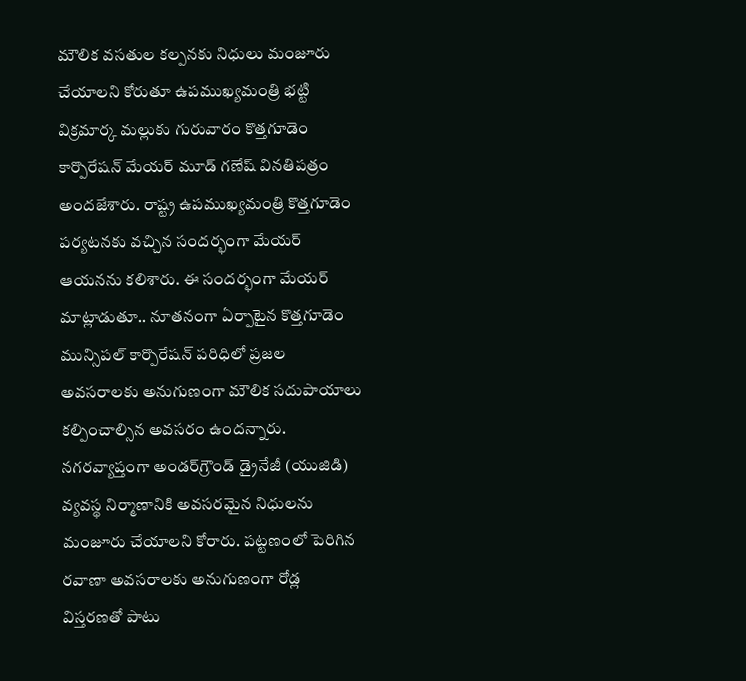మౌలిక వసతుల కల్పనకు నిధులు మంజూరు చేయాలని కోరుతూ ఉపముఖ్యమంత్రి భట్టి విక్రమార్క మల్లుకు గురువారం కొత్తగూడెం కార్పొరేషన్ మేయర్ మూడ్ గణేష్ వినతిపత్రం అందజేశారు. రాష్ట్ర ఉపముఖ్యమంత్రి కొత్తగూడెం పర్యటనకు వచ్చిన సందర్భంగా మేయర్ ఆయనను కలిశారు. ఈ సందర్భంగా మేయర్ మాట్లాడుతూ.. నూతనంగా ఏర్పాటైన కొత్తగూడెం మున్సిపల్ కార్పొరేషన్ పరిధిలో ప్రజల అవసరాలకు అనుగుణంగా మౌలిక సదుపాయాలు కల్పించాల్సిన అవసరం ఉందన్నారు. నగరవ్యాప్తంగా అండర్‌గ్రౌండ్ డ్రైనేజీ (యుజిడి) వ్యవస్థ నిర్మాణానికి అవసరమైన నిధులను మంజూరు చేయాలని కోరారు. పట్టణంలో పెరిగిన రవాణా అవసరాలకు అనుగుణంగా రోడ్ల విస్తరణతో పాటు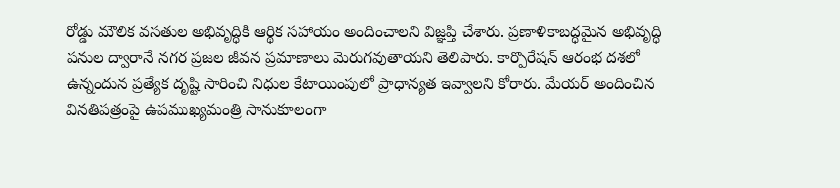రోడ్డు మౌలిక వసతుల అభివృద్ధికి ఆర్థిక సహాయం అందించాలని విజ్ఞప్తి చేశారు. ప్రణాళికాబద్ధమైన అభివృద్ధి పనుల ద్వారానే నగర ప్రజల జీవన ప్రమాణాలు మెరుగవుతాయని తెలిపారు. కార్పొరేషన్ ఆరంభ దశలో ఉన్నందున ప్రత్యేక దృష్టి సారించి నిధుల కేటాయింపులో ప్రాధాన్యత ఇవ్వాలని కోరారు. మేయర్ అందించిన వినతిపత్రంపై ఉపముఖ్యమంత్రి సానుకూలంగా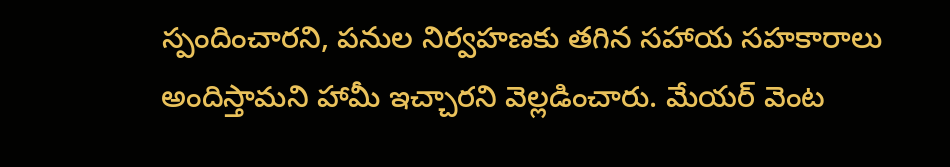స్పందించారని, పనుల నిర్వహణకు తగిన సహాయ సహకారాలు అందిస్తామని హామీ ఇచ్చారని వెల్లడించారు. మేయర్ వెంట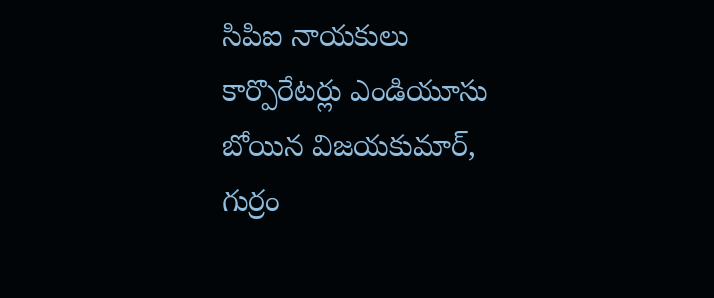సిపిఐ నాయకులు కార్పొరేటర్లు ఎండియూసు బోయిన విజయకుమార్, గుర్రం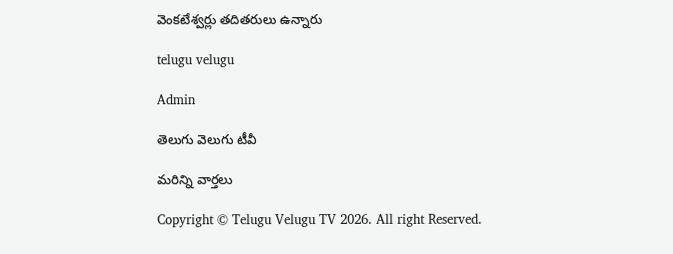వెంకటేశ్వర్లు తదితరులు ఉన్నారు

telugu velugu

Admin

తెలుగు వెలుగు టీవీ

మరిన్ని వార్తలు

Copyright © Telugu Velugu TV 2026. All right Reserved.